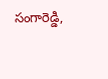సంగారెడ్డి,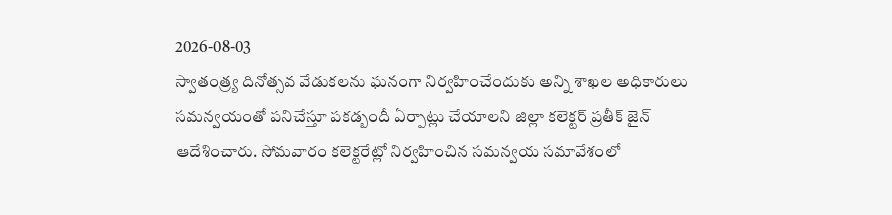2026-08-03
స్వాతంత్ర్య దినోత్సవ వేడుకలను ఘనంగా నిర్వహించేందుకు అన్ని శాఖల అధికారులు సమన్వయంతో పనిచేస్తూ పకడ్బందీ ఏర్పాట్లు చేయాలని జిల్లా కలెక్టర్ ప్రతీక్ జైన్ ఆదేశించారు. సోమవారం కలెక్టరేట్లో నిర్వహించిన సమన్వయ సమావేశంలో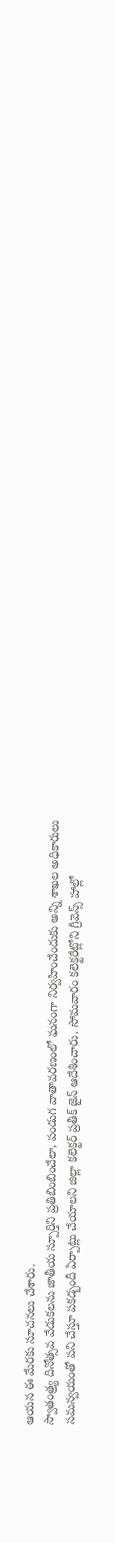ఆయన ఈ మేరకు సూచనలు చేశారు.
స్వాతంత్ర్య దినోత్సవ వేడుకలను జాతీయ స్పూర్తిని ప్రతిబింబించేలా, పండుగ వాతావరణంలో ఘనంగా నిర్వహించేందుకు అన్ని శాఖల అధికారులు సమన్వయంతో పని చేస్తూ పకడ్బందీ ఏర్పాట్లు చేయాలని జిల్లా కలెక్టర్ ప్రతీక్ జైన్ ఆదేశించారు. సోమవారం కలెక్టరేట్లోని గ్రీవెన్స్ హాల్లో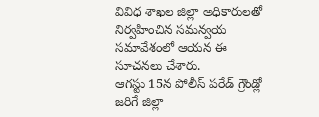వివిధ శాఖల జిల్లా అధికారులతో నిర్వహించిన సమన్వయ సమావేశంలో ఆయన ఈ సూచనలు చేశారు.
ఆగస్టు 15న పోలీస్ పరేడ్ గ్రౌండ్లో జరిగే జిల్లా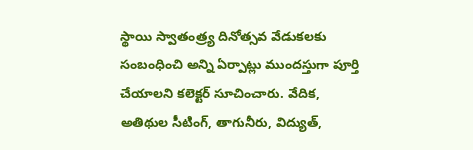స్థాయి స్వాతంత్ర్య దినోత్సవ వేడుకలకు సంబంధించి అన్ని ఏర్పాట్లు ముందస్తుగా పూర్తి చేయాలని కలెక్టర్ సూచించారు. వేదిక, అతిథుల సీటింగ్, తాగునీరు, విద్యుత్,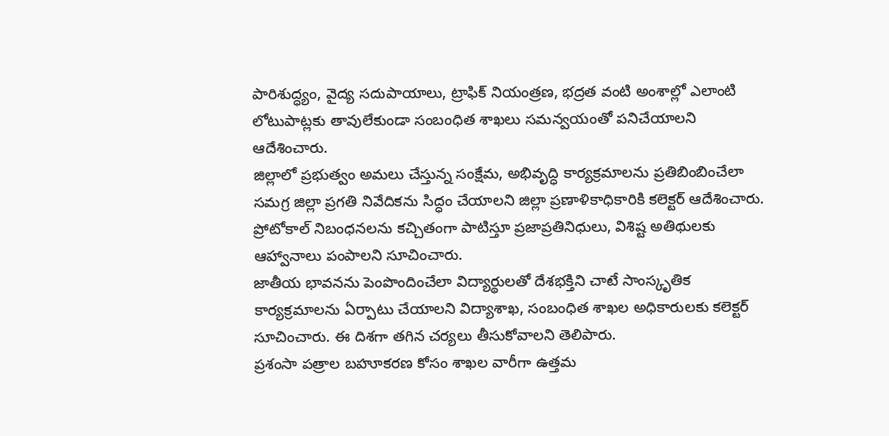పారిశుద్ధ్యం, వైద్య సదుపాయాలు, ట్రాఫిక్ నియంత్రణ, భద్రత వంటి అంశాల్లో ఎలాంటి లోటుపాట్లకు తావులేకుండా సంబంధిత శాఖలు సమన్వయంతో పనిచేయాలని ఆదేశించారు.
జిల్లాలో ప్రభుత్వం అమలు చేస్తున్న సంక్షేమ, అభివృద్ధి కార్యక్రమాలను ప్రతిబింబించేలా సమగ్ర జిల్లా ప్రగతి నివేదికను సిద్ధం చేయాలని జిల్లా ప్రణాళికాధికారికి కలెక్టర్ ఆదేశించారు. ప్రోటోకాల్ నిబంధనలను కచ్చితంగా పాటిస్తూ ప్రజాప్రతినిధులు, విశిష్ట అతిథులకు ఆహ్వానాలు పంపాలని సూచించారు.
జాతీయ భావనను పెంపొందించేలా విద్యార్థులతో దేశభక్తిని చాటే సాంస్కృతిక కార్యక్రమాలను ఏర్పాటు చేయాలని విద్యాశాఖ, సంబంధిత శాఖల అధికారులకు కలెక్టర్ సూచించారు. ఈ దిశగా తగిన చర్యలు తీసుకోవాలని తెలిపారు.
ప్రశంసా పత్రాల బహూకరణ కోసం శాఖల వారీగా ఉత్తమ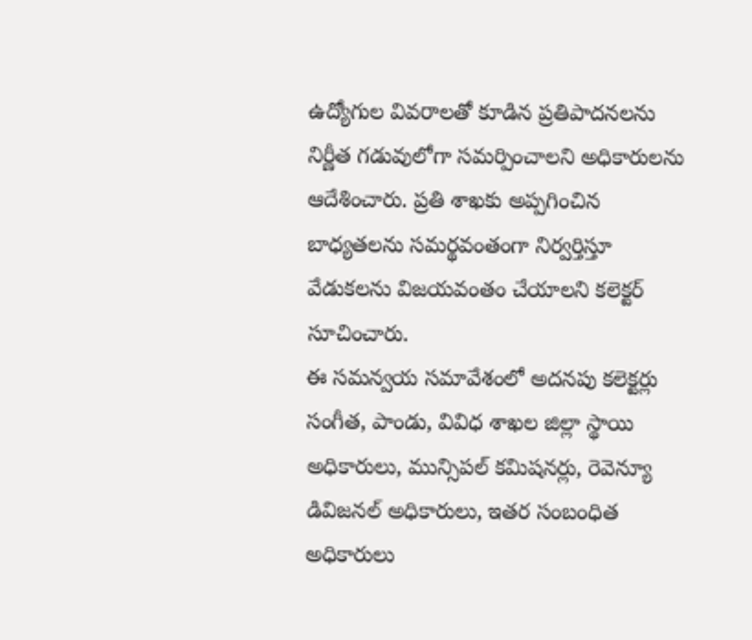ఉద్యోగుల వివరాలతో కూడిన ప్రతిపాదనలను నిర్ణీత గడువులోగా సమర్పించాలని అధికారులను ఆదేశించారు. ప్రతి శాఖకు అప్పగించిన బాధ్యతలను సమర్థవంతంగా నిర్వర్తిస్తూ వేడుకలను విజయవంతం చేయాలని కలెక్టర్ సూచించారు.
ఈ సమన్వయ సమావేశంలో అదనపు కలెక్టర్లు సంగీత, పాండు, వివిధ శాఖల జిల్లా స్థాయి అధికారులు, మున్సిపల్ కమిషనర్లు, రెవెన్యూ డివిజనల్ అధికారులు, ఇతర సంబంధిత అధికారులు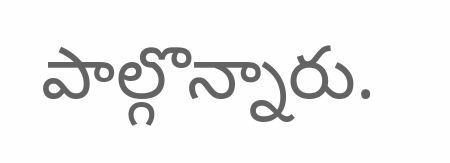పాల్గొన్నారు.